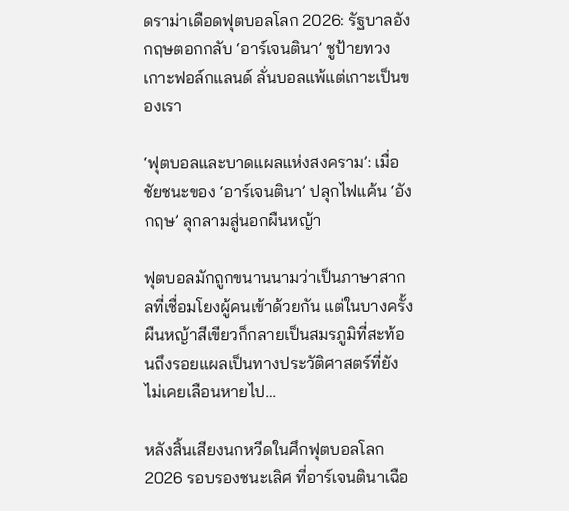ดราม่าเดือดฟุตบอลโลก 2026: รัฐบาลอังกฤษตอกกลับ ‘อาร์เจนตินา’ ชูป้ายทวงเกาะฟอล์กแลนด์ ลั่นบอลแพ้แต่เกาะเป็นของเรา

‘ฟุตบอลและบาดแผลแห่งสงคราม’: เมื่อชัยชนะของ ‘อาร์เจนตินา’ ปลุกไฟแค้น ‘อังกฤษ’ ลุกลามสู่นอกผืนหญ้า

ฟุตบอลมักถูกขนานนามว่าเป็นภาษาสากลที่เชื่อมโยงผู้คนเข้าด้วยกัน แต่ในบางครั้ง ผืนหญ้าสีเขียวก็กลายเป็นสมรภูมิที่สะท้อนถึงรอยแผลเป็นทางประวัติศาสตร์ที่ยังไม่เคยเลือนหายไป…

หลังสิ้นเสียงนกหวีดในศึกฟุตบอลโลก 2026 รอบรองชนะเลิศ ที่อาร์เจนตินาเฉือ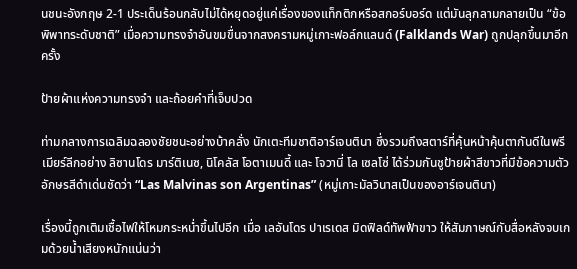นชนะอังกฤษ 2-1 ประเด็นร้อนกลับไม่ได้หยุดอยู่แค่เรื่องของแท็กติกหรือสกอร์บอร์ด แต่มันลุกลามกลายเป็น “ข้อพิพาทระดับชาติ” เมื่อความทรงจำอันขมขื่นจากสงครามหมู่เกาะฟอล์กแลนด์ (Falklands War) ถูกปลุกขึ้นมาอีกครั้ง

ป้ายผ้าแห่งความทรงจำ และถ้อยคำที่เจ็บปวด

ท่ามกลางการเฉลิมฉลองชัยชนะอย่างบ้าคลั่ง นักเตะทีมชาติอาร์เจนตินา ซึ่งรวมถึงสตาร์ที่คุ้นหน้าคุ้นตากันดีในพรีเมียร์ลีกอย่าง ลิซานโดร มาร์ติเนซ, นิโคลัส โอตาเมนดี้ และ โจวานี่ โล เซลโซ่ ได้ร่วมกันชูป้ายผ้าสีขาวที่มีข้อความตัวอักษรสีดำเด่นชัดว่า “Las Malvinas son Argentinas” (หมู่เกาะมัลวินาสเป็นของอาร์เจนตินา)

เรื่องนี้ถูกเติมเชื้อไฟให้โหมกระหน่ำขึ้นไปอีก เมื่อ เลอันโดร ปาเรเดส มิดฟิลด์ทัพฟ้าขาว ให้สัมภาษณ์กับสื่อหลังจบเกมด้วยน้ำเสียงหนักแน่นว่า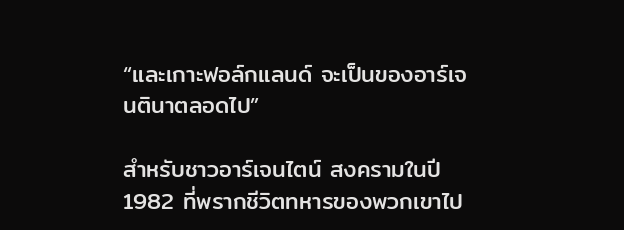“และเกาะฟอล์กแลนด์ จะเป็นของอาร์เจนตินาตลอดไป”

สำหรับชาวอาร์เจนไตน์ สงครามในปี 1982 ที่พรากชีวิตทหารของพวกเขาไป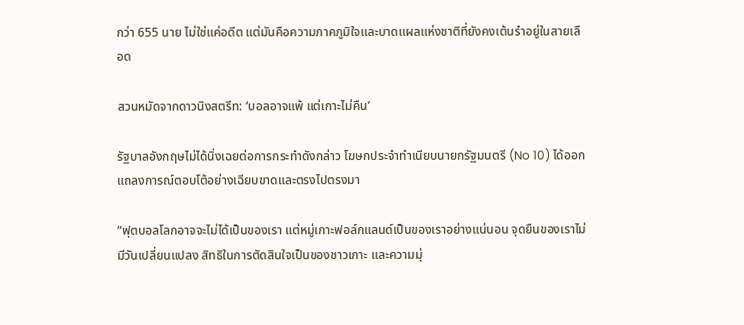กว่า 655 นาย ไม่ใช่แค่อดีต แต่มันคือความภาคภูมิใจและบาดแผลแห่งชาติที่ยังคงเต้นรำอยู่ในสายเลือด

สวนหมัดจากดาวนิงสตรีท: ‘บอลอาจแพ้ แต่เกาะไม่คืน’

รัฐบาลอังกฤษไม่ได้นิ่งเฉยต่อการกระทำดังกล่าว โฆษกประจำทำเนียบนายกรัฐมนตรี (No 10) ได้ออกแถลงการณ์ตอบโต้อย่างเฉียบขาดและตรงไปตรงมา

“ฟุตบอลโลกอาจจะไม่ได้เป็นของเรา แต่หมู่เกาะฟอล์กแลนด์เป็นของเราอย่างแน่นอน จุดยืนของเราไม่มีวันเปลี่ยนแปลง สิทธิในการตัดสินใจเป็นของชาวเกาะ และความมุ่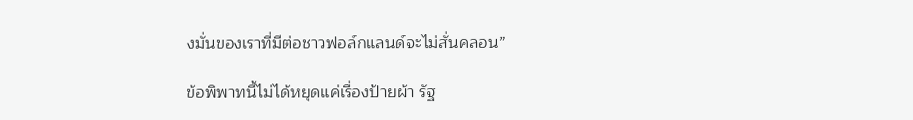งมั่นของเราที่มีต่อชาวฟอล์กแลนด์จะไม่สั่นคลอน”

ข้อพิพาทนี้ไม่ได้หยุดแค่เรื่องป้ายผ้า รัฐ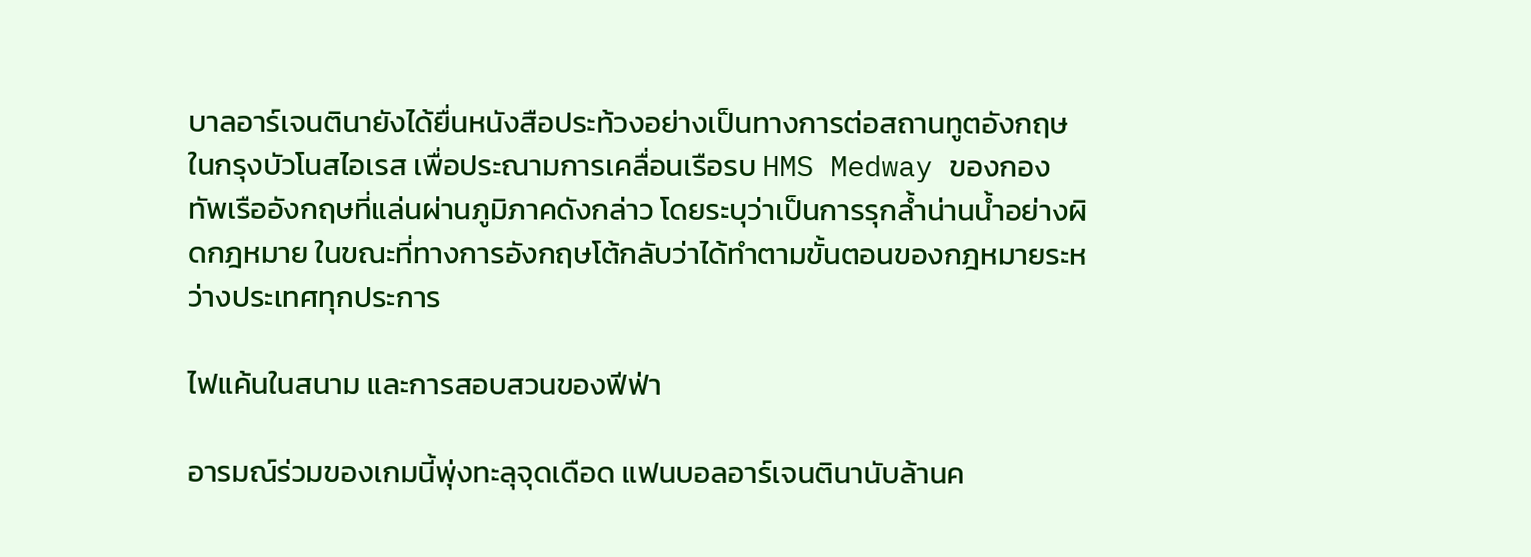บาลอาร์เจนตินายังได้ยื่นหนังสือประท้วงอย่างเป็นทางการต่อสถานทูตอังกฤษในกรุงบัวโนสไอเรส เพื่อประณามการเคลื่อนเรือรบ HMS Medway ของกองทัพเรืออังกฤษที่แล่นผ่านภูมิภาคดังกล่าว โดยระบุว่าเป็นการรุกล้ำน่านน้ำอย่างผิดกฎหมาย ในขณะที่ทางการอังกฤษโต้กลับว่าได้ทำตามขั้นตอนของกฎหมายระหว่างประเทศทุกประการ

ไฟแค้นในสนาม และการสอบสวนของฟีฟ่า

อารมณ์ร่วมของเกมนี้พุ่งทะลุจุดเดือด แฟนบอลอาร์เจนตินานับล้านค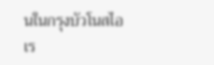นในกรุงบัวโนสไอเร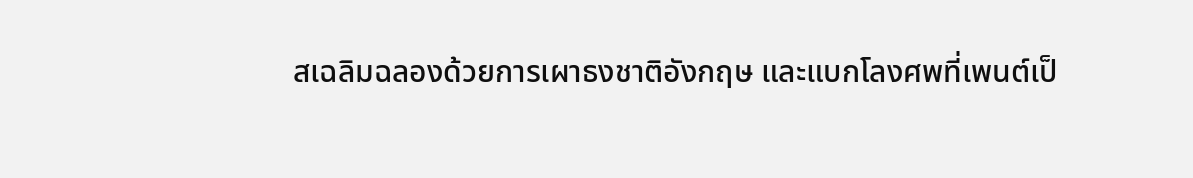สเฉลิมฉลองด้วยการเผาธงชาติอังกฤษ และแบกโลงศพที่เพนต์เป็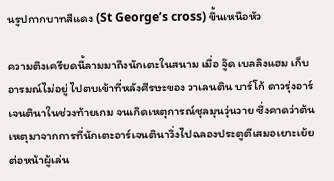นรูปกากบาทสีแดง (St George’s cross) ขึ้นเหนือหัว

ความตึงเครียดนี้ลามมาถึงนักเตะในสนาม เมื่อ จู๊ด เบลลิงแฮม เก็บอารมณ์ไม่อยู่ ไปตบเข้าที่หลังศีรษะของ วาเลนติน บาร์โก้ ดาวรุ่งอาร์เจนตินาในช่วงท้ายเกม จนเกิดเหตุการณ์ชุลมุนวุ่นวาย ซึ่งคาดว่าต้นเหตุมาจากการที่นักเตะอาร์เจนตินาวิ่งไปฉลองประตูตีเสมอเยาะเย้ยต่อหน้าผู้เล่น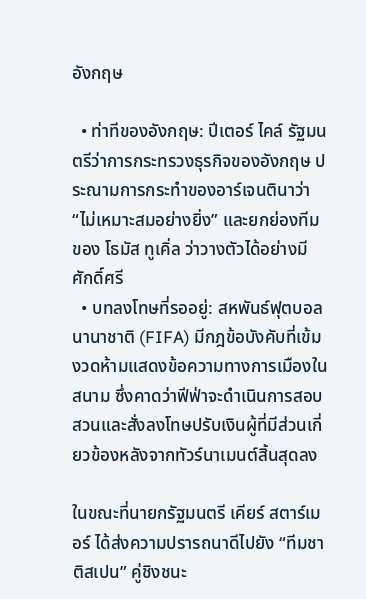อังกฤษ

  • ท่าทีของอังกฤษ: ปีเตอร์ ไคล์ รัฐมนตรีว่าการกระทรวงธุรกิจของอังกฤษ ประณามการกระทำของอาร์เจนตินาว่า “ไม่เหมาะสมอย่างยิ่ง” และยกย่องทีมของ โธมัส ทูเคิ่ล ว่าวางตัวได้อย่างมีศักดิ์ศรี
  • บทลงโทษที่รออยู่: สหพันธ์ฟุตบอลนานาชาติ (FIFA) มีกฎข้อบังคับที่เข้มงวดห้ามแสดงข้อความทางการเมืองในสนาม ซึ่งคาดว่าฟีฟ่าจะดำเนินการสอบสวนและสั่งลงโทษปรับเงินผู้ที่มีส่วนเกี่ยวข้องหลังจากทัวร์นาเมนต์สิ้นสุดลง

ในขณะที่นายกรัฐมนตรี เคียร์ สตาร์เมอร์ ได้ส่งความปรารถนาดีไปยัง “ทีมชาติสเปน” คู่ชิงชนะ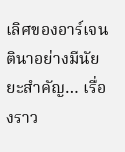เลิศของอาร์เจนตินาอย่างมีนัยยะสำคัญ… เรื่องราว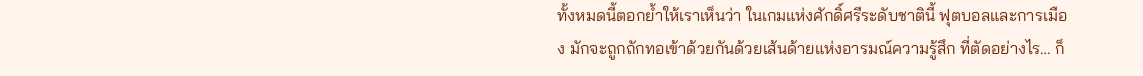ทั้งหมดนี้ตอกย้ำให้เราเห็นว่า ในเกมแห่งศักดิ์ศรีระดับชาตินี้ ฟุตบอลและการเมือง มักจะถูกถักทอเข้าด้วยกันด้วยเส้นด้ายแห่งอารมณ์ความรู้สึก ที่ตัดอย่างไร… ก็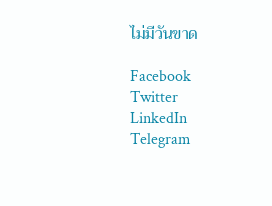ไม่มีวันขาด

Facebook
Twitter
LinkedIn
Telegram